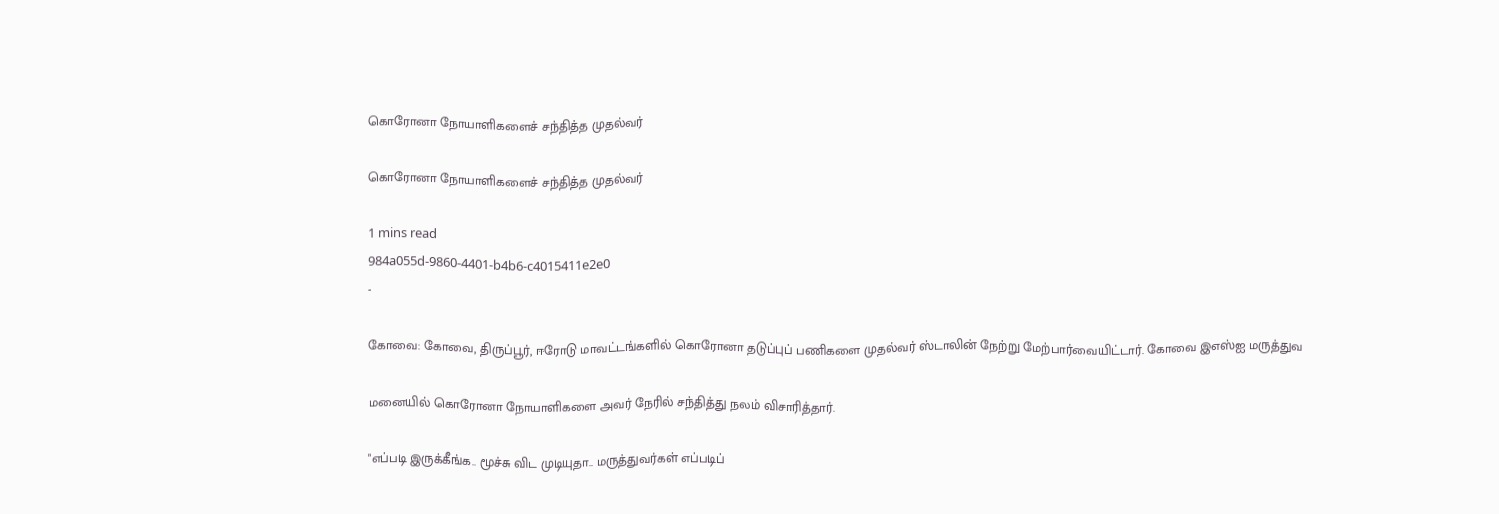கொரோனா நோயாளிகளைச் சந்தித்த முதல்வர்

கொரோனா நோயாளிகளைச் சந்தித்த முதல்வர்

1 mins read
984a055d-9860-4401-b4b6-c4015411e2e0
-

கோவை: கோவை, திருப்பூர், ஈரோடு மாவட்டங்களில் கொரோனா தடுப்புப் பணிகளை முதல்வர் ஸ்டாலின் நேற்று மேற்பார்வையிட்டார். கோவை இஎஸ்ஐ மருத்துவ

மனையில் கொரோனா நோயாளிகளை அவர் நேரில் சந்தித்து நலம் விசாரித்தார்.

"எப்படி இருக்கீங்க.. மூச்சு விட முடியுதா.. மருத்துவர்கள் எப்படிப்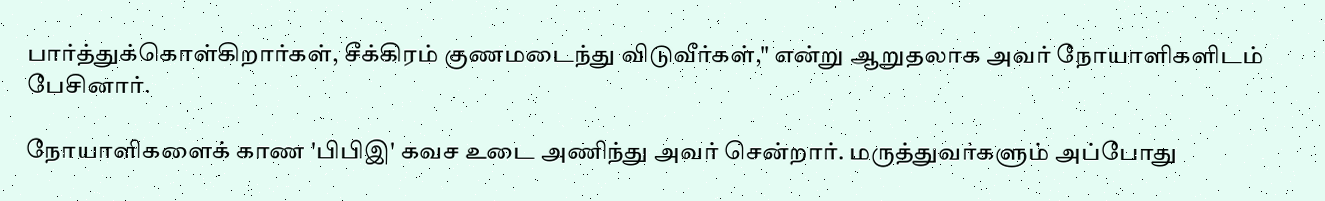பார்த்துக்கொள்கிறார்கள், சீக்கிரம் குணமடைந்து விடுவீர்கள்," என்று ஆறுதலாக அவர் நோயாளிகளிடம் பேசினார்.

நோயாளிகளைக் காண 'பிபிஇ' கவச உடை அணிந்து அவர் சென்றார். மருத்துவர்களும் அப்போது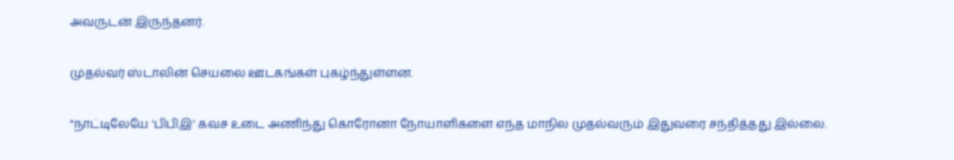அவருடன் இருந்தனர்.

முதல்வர் ஸ்டாலின் செயலை ஊடகங்கள் புகழ்ந்துள்ளன.

"நாட்டிலேயே 'பிபிஇ' கவச உடை அணிந்து கொரோனா நோயாளிகளை எந்த மாநில முதல்வரும் இதுவரை சந்தித்தது இல்லை.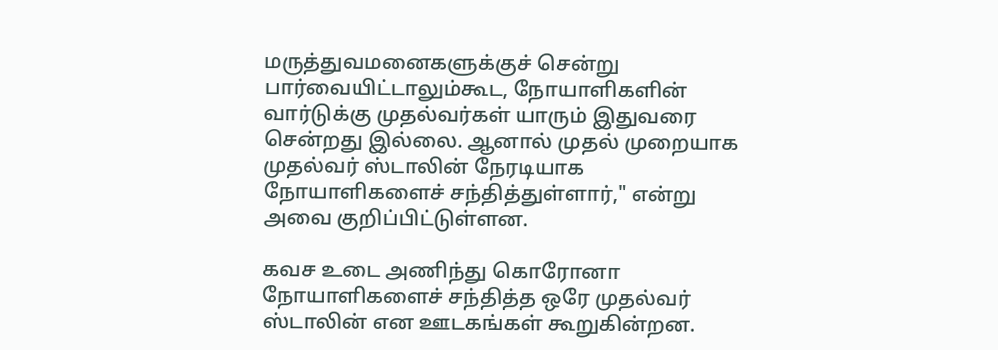மருத்துவமனைகளுக்குச் சென்று பார்வையிட்டாலும்கூட, நோயாளிகளின் வார்டுக்கு முதல்வர்கள் யாரும் இதுவரை சென்றது இல்லை. ஆனால் முதல் முறையாக முதல்வர் ஸ்டாலின் நேரடியாக நோயாளிகளைச் சந்தித்துள்ளார்," என்று அவை குறிப்பிட்டுள்ளன.

கவச உடை அணிந்து கொரோனா நோயாளிகளைச் சந்தித்த ஒரே முதல்வர் ஸ்டாலின் என ஊடகங்கள் கூறுகின்றன.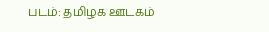படம்: தமிழக ஊடகம்